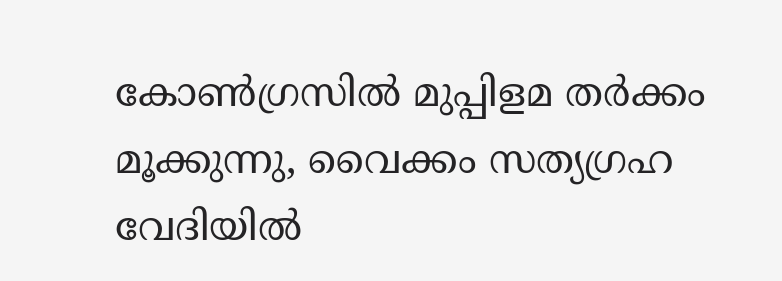കോണ്‍ഗ്രസില്‍ മുപ്പിളമ തര്‍ക്കം മൂക്കുന്നു, വൈക്കം സത്യഗ്രഹ വേദിയില്‍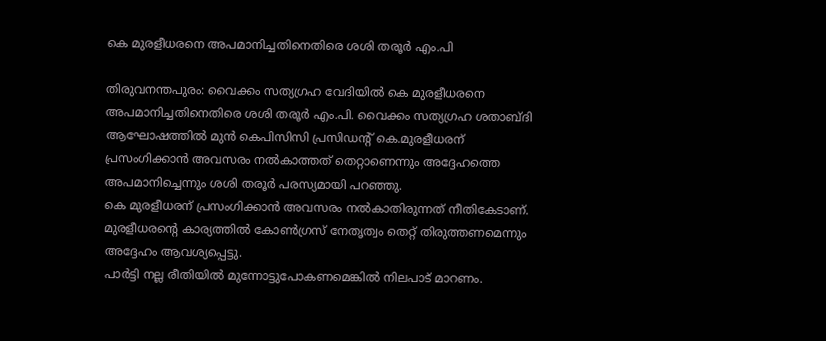കെ മുരളീധരനെ അപമാനിച്ചതിനെതിരെ ശശി തരൂര്‍ എം.പി

തിരുവനന്തപുരം: വൈക്കം സത്യഗ്രഹ വേദിയില്‍ കെ മുരളീധരനെ അപമാനിച്ചതിനെതിരെ ശശി തരൂര്‍ എം.പി. വൈക്കം സത്യഗ്രഹ ശതാബ്ദി ആഘോഷത്തില്‍ മുന്‍ കെപിസിസി പ്രസിഡന്റ് കെ.മുരളീധരന് പ്രസംഗിക്കാന്‍ അവസരം നല്‍കാത്തത് തെറ്റാണെന്നും അദ്ദേഹത്തെ അപമാനിച്ചെന്നും ശശി തരൂര്‍ പരസ്യമായി പറഞ്ഞു.
കെ മുരളീധരന് പ്രസംഗിക്കാന്‍ അവസരം നല്‍കാതിരുന്നത് നീതികേടാണ്. മുരളീധരന്റെ കാര്യത്തില്‍ കോണ്‍ഗ്രസ് നേതൃത്വം തെറ്റ് തിരുത്തണമെന്നും അദ്ദേഹം ആവശ്യപ്പെട്ടു.
പാര്‍ട്ടി നല്ല രീതിയില്‍ മുന്നോട്ടുപോകണമെങ്കില്‍ നിലപാട് മാറണം.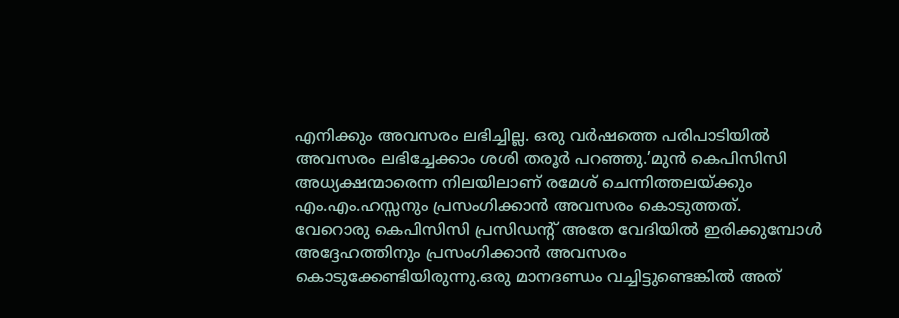എനിക്കും അവസരം ലഭിച്ചില്ല. ഒരു വര്‍ഷത്തെ പരിപാടിയില്‍ അവസരം ലഭിച്ചേക്കാം ശശി തരൂര്‍ പറഞ്ഞു.’മുന്‍ കെപിസിസി അധ്യക്ഷന്മാരെന്ന നിലയിലാണ് രമേശ് ചെന്നിത്തലയ്ക്കും എം.എം.ഹസ്സനും പ്രസംഗിക്കാന്‍ അവസരം കൊടുത്തത്.
വേറൊരു കെപിസിസി പ്രസിഡന്റ് അതേ വേദിയില്‍ ഇരിക്കുമ്പോള്‍ അദ്ദേഹത്തിനും പ്രസംഗിക്കാന്‍ അവസരം കൊടുക്കേണ്ടിയിരുന്നു.ഒരു മാനദണ്ഡം വച്ചിട്ടുണ്ടെങ്കില്‍ അത്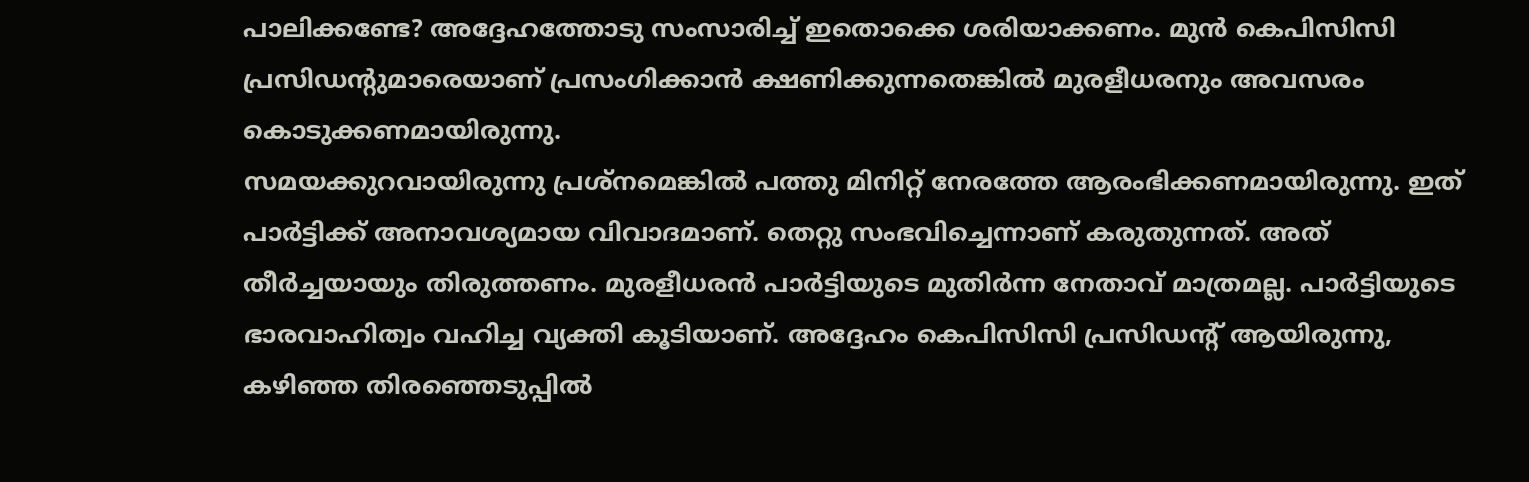പാലിക്കണ്ടേ? അദ്ദേഹത്തോടു സംസാരിച്ച് ഇതൊക്കെ ശരിയാക്കണം. മുന്‍ കെപിസിസി പ്രസിഡന്റുമാരെയാണ് പ്രസംഗിക്കാന്‍ ക്ഷണിക്കുന്നതെങ്കില്‍ മുരളീധരനും അവസരം കൊടുക്കണമായിരുന്നു.
സമയക്കുറവായിരുന്നു പ്രശ്നമെങ്കില്‍ പത്തു മിനിറ്റ് നേരത്തേ ആരംഭിക്കണമായിരുന്നു. ഇത് പാര്‍ട്ടിക്ക് അനാവശ്യമായ വിവാദമാണ്. തെറ്റു സംഭവിച്ചെന്നാണ് കരുതുന്നത്. അത് തീര്‍ച്ചയായും തിരുത്തണം. മുരളീധരന്‍ പാര്‍ട്ടിയുടെ മുതിര്‍ന്ന നേതാവ് മാത്രമല്ല. പാര്‍ട്ടിയുടെ ഭാരവാഹിത്വം വഹിച്ച വ്യക്തി കൂടിയാണ്. അദ്ദേഹം കെപിസിസി പ്രസിഡന്റ് ആയിരുന്നു, കഴിഞ്ഞ തിരഞ്ഞെടുപ്പില്‍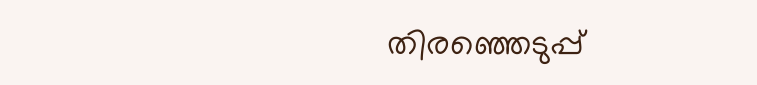തിരഞ്ഞെടുപ്പ്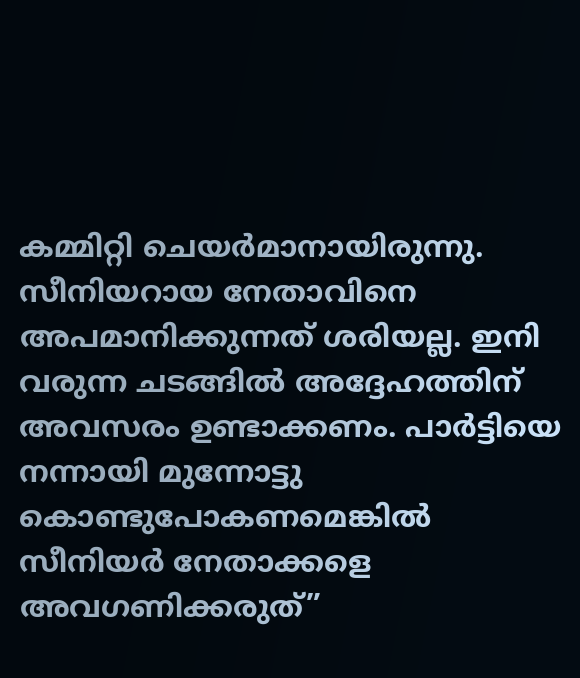കമ്മിറ്റി ചെയര്‍മാനായിരുന്നു.
സീനിയറായ നേതാവിനെ അപമാനിക്കുന്നത് ശരിയല്ല. ഇനി വരുന്ന ചടങ്ങില്‍ അദ്ദേഹത്തിന് അവസരം ഉണ്ടാക്കണം. പാര്‍ട്ടിയെ നന്നായി മുന്നോട്ടു കൊണ്ടുപോകണമെങ്കില്‍ സീനിയര്‍ നേതാക്കളെ അവഗണിക്കരുത്”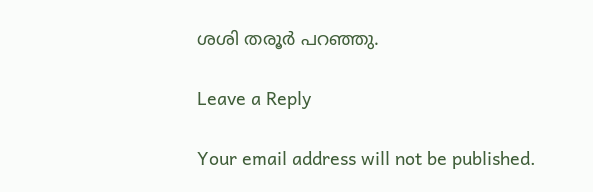ശശി തരൂര്‍ പറഞ്ഞു.

Leave a Reply

Your email address will not be published.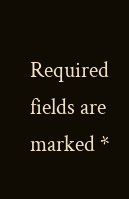Required fields are marked *